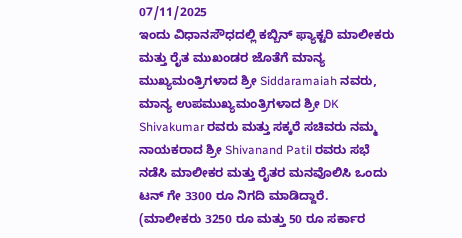07/11/2025
ಇಂದು ವಿಧಾನಸೌಧದಲ್ಲಿ ಕಬ್ಬಿನ್ ಫ್ಯಾಕ್ಟರಿ ಮಾಲೀಕರು ಮತ್ತು ರೈತ ಮುಖಂಡರ ಜೊತೆಗೆ ಮಾನ್ಯ ಮುಖ್ಯಮಂತ್ರಿಗಳಾದ ಶ್ರೀ Siddaramaiah ನವರು, ಮಾನ್ಯ ಉಪಮುಖ್ಯಮಂತ್ರಿಗಳಾದ ಶ್ರೀ DK Shivakumar ರವರು ಮತ್ತು ಸಕ್ಕರೆ ಸಚಿವರು ನಮ್ಮ ನಾಯಕರಾದ ಶ್ರೀ Shivanand Patil ರವರು ಸಭೆ ನಡೆಸಿ ಮಾಲೀಕರ ಮತ್ತು ರೈತರ ಮನವೊಲಿಸಿ ಒಂದು ಟನ್ ಗೇ 3300 ರೂ ನಿಗದಿ ಮಾಡಿದ್ದಾರೆ.
(ಮಾಲೀಕರು 3250 ರೂ ಮತ್ತು 50 ರೂ ಸರ್ಕಾರ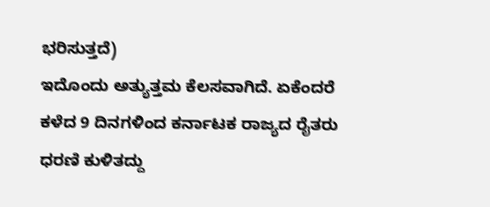ಭರಿಸುತ್ತದೆ)
ಇದೊಂದು ಅತ್ಯುತ್ತಮ ಕೆಲಸವಾಗಿದೆ. ಏಕೆಂದರೆ ಕಳೆದ 9 ದಿನಗಳಿಂದ ಕರ್ನಾಟಕ ರಾಜ್ಯದ ರೈತರು ಧರಣಿ ಕುಳಿತದ್ದು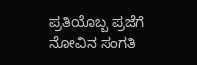ಪ್ರತಿಯೊಬ್ಬ ಪ್ರಜೆಗೆ ನೋವಿನ ಸಂಗತಿ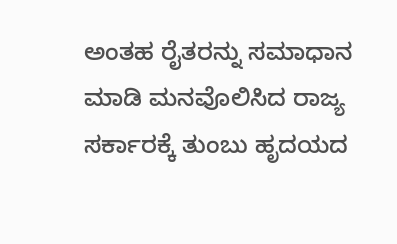ಅಂತಹ ರೈತರನ್ನು ಸಮಾಧಾನ ಮಾಡಿ ಮನವೊಲಿಸಿದ ರಾಜ್ಯ ಸರ್ಕಾರಕ್ಕೆ ತುಂಬು ಹೃದಯದ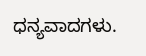ಧನ್ಯವಾದಗಳು.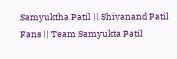Samyuktha Patil || Shivanand Patil Fans || Team Samyukta Patil